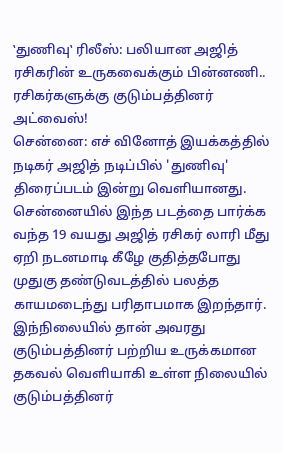‛துணிவு‛ ரிலீஸ்: பலியான அஜித் ரசிகரின் உருகவைக்கும் பின்னணி.. ரசிகர்களுக்கு குடும்பத்தினர் அட்வைஸ்!
சென்னை: எச் வினோத் இயக்கத்தில் நடிகர் அஜித் நடிப்பில் 'துணிவு' திரைப்படம் இன்று வெளியானது. சென்னையில் இந்த படத்தை பார்க்க வந்த 19 வயது அஜித் ரசிகர் லாரி மீது ஏறி நடனமாடி கீழே குதித்தபோது முதுகு தண்டுவடத்தில் பலத்த காயமடைந்து பரிதாபமாக இறந்தார். இந்நிலையில் தான் அவரது குடும்பத்தினர் பற்றிய உருக்கமான தகவல் வெளியாகி உள்ள நிலையில் குடும்பத்தினர்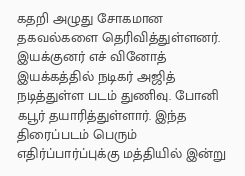கதறி அழுது சோகமான தகவல்களை தெரிவித்துள்ளனர்.
இயக்குனர் எச் வினோத் இயக்கத்தில் நடிகர் அஜித் நடித்துள்ள படம் துணிவு. போனி கபூர் தயாரித்துள்ளார். இந்த திரைப்படம் பெரும் எதிர்ப்பார்ப்புக்கு மத்தியில் இன்று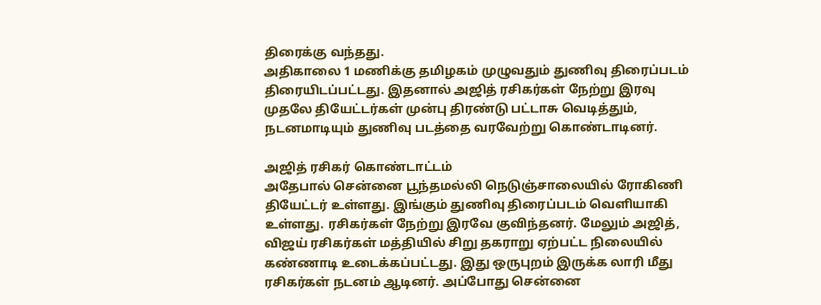திரைக்கு வந்தது.
அதிகாலை 1 மணிக்கு தமிழகம் முழுவதும் துணிவு திரைப்படம் திரையிடப்பட்டது. இதனால் அஜித் ரசிகர்கள் நேற்று இரவு முதலே தியேட்டர்கள் முன்பு திரண்டு பட்டாசு வெடித்தும், நடனமாடியும் துணிவு படத்தை வரவேற்று கொண்டாடினர்.

அஜித் ரசிகர் கொண்டாட்டம்
அதேபால் சென்னை பூந்தமல்லி நெடுஞ்சாலையில் ரோகிணி தியேட்டர் உள்ளது. இங்கும் துணிவு திரைப்படம் வெளியாகி உள்ளது. ரசிகர்கள் நேற்று இரவே குவிந்தனர். மேலும் அஜித், விஜய் ரசிகர்கள் மத்தியில் சிறு தகராறு ஏற்பட்ட நிலையில் கண்ணாடி உடைக்கப்பட்டது. இது ஒருபுறம் இருக்க லாரி மீது ரசிகர்கள் நடனம் ஆடினர். அப்போது சென்னை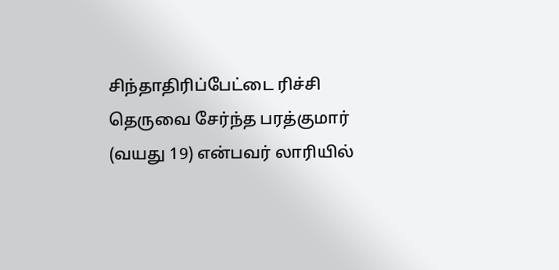சிந்தாதிரிப்பேட்டை ரிச்சி தெருவை சேர்ந்த பரத்குமார் (வயது 19) என்பவர் லாரியில்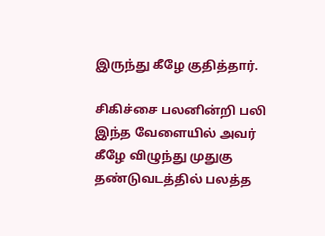இருந்து கீழே குதித்தார்.

சிகிச்சை பலனின்றி பலி
இந்த வேளையில் அவர் கீழே விழுந்து முதுகு தண்டுவடத்தில் பலத்த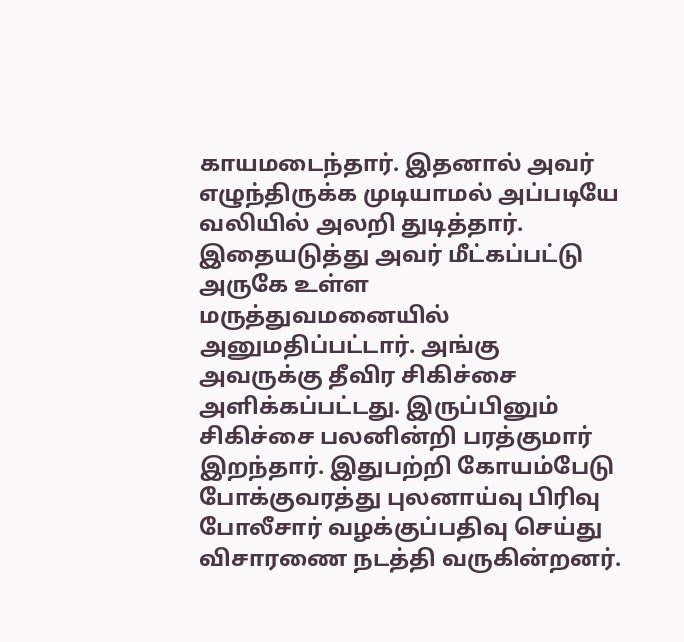காயமடைந்தார். இதனால் அவர் எழுந்திருக்க முடியாமல் அப்படியே வலியில் அலறி துடித்தார். இதையடுத்து அவர் மீட்கப்பட்டு அருகே உள்ள மருத்துவமனையில் அனுமதிப்பட்டார். அங்கு அவருக்கு தீவிர சிகிச்சை அளிக்கப்பட்டது. இருப்பினும் சிகிச்சை பலனின்றி பரத்குமார் இறந்தார். இதுபற்றி கோயம்பேடு போக்குவரத்து புலனாய்வு பிரிவு போலீசார் வழக்குப்பதிவு செய்து விசாரணை நடத்தி வருகின்றனர்.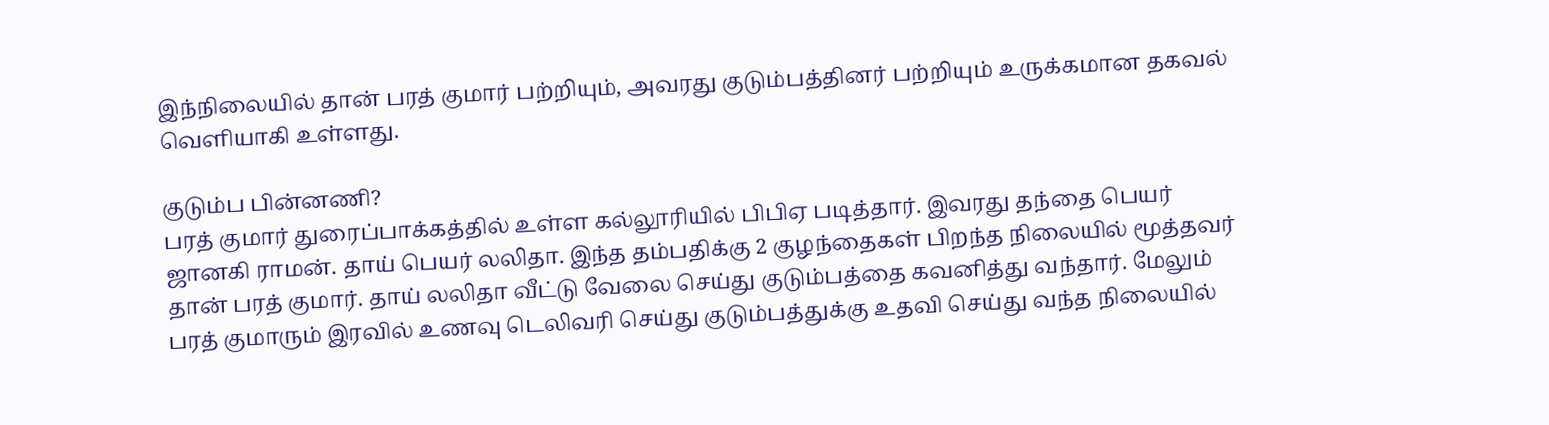இந்நிலையில் தான் பரத் குமார் பற்றியும், அவரது குடும்பத்தினர் பற்றியும் உருக்கமான தகவல் வெளியாகி உள்ளது.

குடும்ப பின்னணி?
பரத் குமார் துரைப்பாக்கத்தில் உள்ள கல்லூரியில் பிபிஏ படித்தார். இவரது தந்தை பெயர் ஜானகி ராமன். தாய் பெயர் லலிதா. இந்த தம்பதிக்கு 2 குழந்தைகள் பிறந்த நிலையில் மூத்தவர் தான் பரத் குமார். தாய் லலிதா வீட்டு வேலை செய்து குடும்பத்தை கவனித்து வந்தார். மேலும் பரத் குமாரும் இரவில் உணவு டெலிவரி செய்து குடும்பத்துக்கு உதவி செய்து வந்த நிலையில்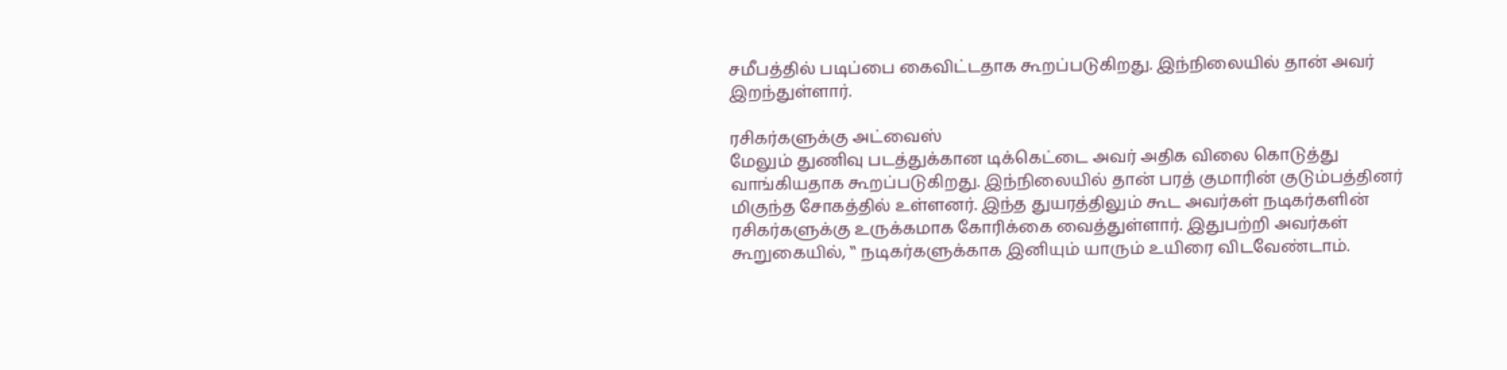சமீபத்தில் படிப்பை கைவிட்டதாக கூறப்படுகிறது. இந்நிலையில் தான் அவர் இறந்துள்ளார்.

ரசிகர்களுக்கு அட்வைஸ்
மேலும் துணிவு படத்துக்கான டிக்கெட்டை அவர் அதிக விலை கொடுத்து வாங்கியதாக கூறப்படுகிறது. இந்நிலையில் தான் பரத் குமாரின் குடும்பத்தினர் மிகுந்த சோகத்தில் உள்ளனர். இந்த துயரத்திலும் கூட அவர்கள் நடிகர்களின் ரசிகர்களுக்கு உருக்கமாக கோரிக்கை வைத்துள்ளார். இதுபற்றி அவர்கள் கூறுகையில், ‛‛ நடிகர்களுக்காக இனியும் யாரும் உயிரை விடவேண்டாம்.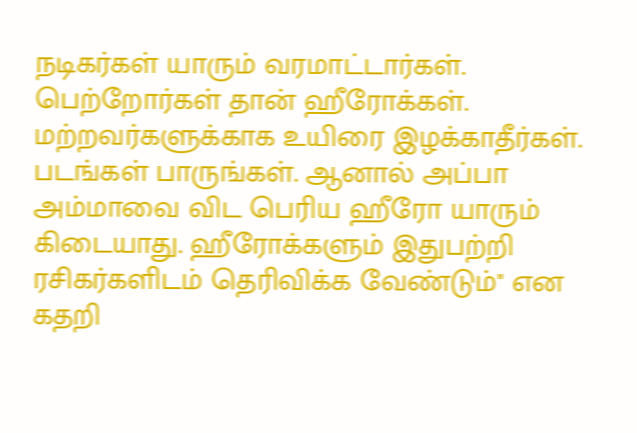நடிகர்கள் யாரும் வரமாட்டார்கள். பெற்றோர்கள் தான் ஹீரோக்கள். மற்றவர்களுக்காக உயிரை இழக்காதீர்கள். படங்கள் பாருங்கள். ஆனால் அப்பா அம்மாவை விட பெரிய ஹீரோ யாரும் கிடையாது. ஹீரோக்களும் இதுபற்றி ரசிகர்களிடம் தெரிவிக்க வேண்டும்'' என கதறி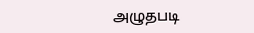அழுதபடி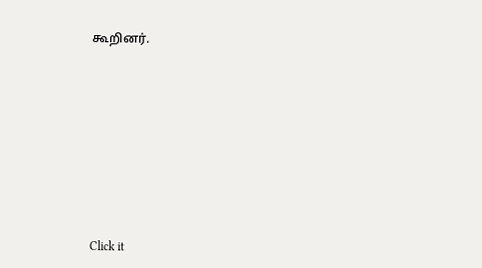கூறினர்.












Click it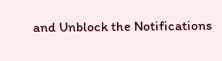and Unblock the Notifications